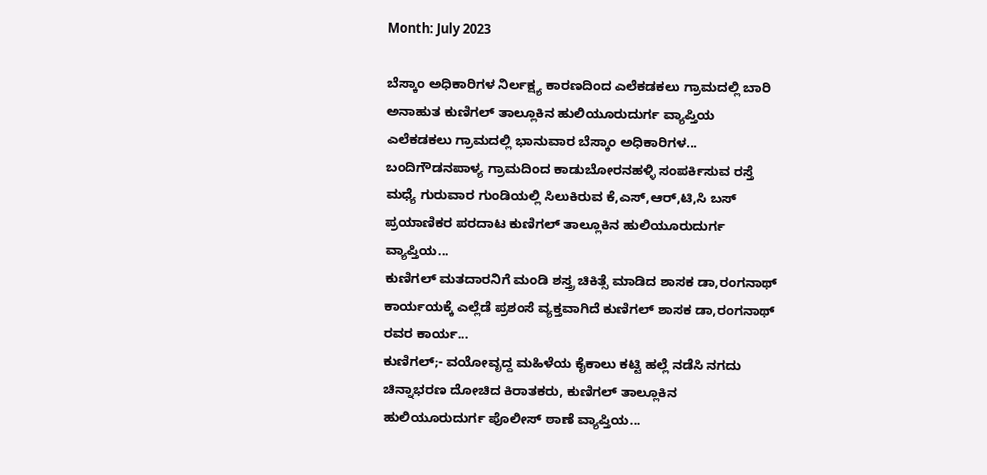Month: July 2023

ಬೆಸ್ಕಾಂ ಅಧಿಕಾರಿಗಳ ನಿರ್ಲಕ್ಷ್ಯ ಕಾರಣದಿಂದ ಎಲೆಕಡಕಲು ಗ್ರಾಮದಲ್ಲಿ ಬಾರಿ ಅನಾಹುತ ಕುಣಿಗಲ್ ತಾಲ್ಲೂಕಿನ ಹುಲಿಯೂರುದುರ್ಗ ವ್ಯಾಪ್ತಿಯ ಎಲೆಕಡಕಲು ಗ್ರಾಮದಲ್ಲಿ ಭಾನುವಾರ ಬೆಸ್ಕಾಂ ಅಧಿಕಾರಿಗಳ...
ಬಂದಿಗೌಡನಪಾಳ್ಯ ಗ್ರಾಮದಿಂದ ಕಾಡುಬೋರನಹಳ್ಳಿ ಸಂಪರ್ಕಿಸುವ ರಸ್ತೆ ಮಧ್ಯೆ ಗುರುವಾರ ಗುಂಡಿಯಲ್ಲಿ ಸಿಲುಕಿರುವ ಕೆ,ಎಸ್,ಆರ್,ಟಿ,ಸಿ ಬಸ್ ಪ್ರಯಾಣಿಕರ ಪರದಾಟ ಕುಣಿಗಲ್ ತಾಲ್ಲೂಕಿನ ಹುಲಿಯೂರುದುರ್ಗ ವ್ಯಾಪ್ತಿಯ...
ಕುಣಿಗಲ್ ಮತದಾರನಿಗೆ ಮಂಡಿ ಶಸ್ತ್ರ ಚಿಕಿತ್ಸೆ ಮಾಡಿದ ಶಾಸಕ ಡಾ,ರಂಗನಾಥ್ ಕಾರ್ಯಯಕ್ಕೆ ಎಲ್ಲೆಡೆ ಪ್ರಶಂಸೆ ವ್ಯಕ್ತವಾಗಿದೆ ಕುಣಿಗಲ್ ಶಾಸಕ ಡಾ,ರಂಗನಾಥ್ ರವರ ಕಾರ್ಯ...
ಕುಣಿಗಲ್;- ವಯೋವೃದ್ದ ಮಹಿಳೆಯ ಕೈಕಾಲು ಕಟ್ಟಿ ಹಲ್ಲೆ ನಡೆಸಿ ನಗದು ಚಿನ್ನಾಭರಣ ದೋಚಿದ ಕಿರಾತಕರು, ಕುಣಿಗಲ್ ತಾಲ್ಲೂಕಿನ ಹುಲಿಯೂರುದುರ್ಗ ಪೊಲೀಸ್ ಠಾಣೆ ವ್ಯಾಪ್ತಿಯ...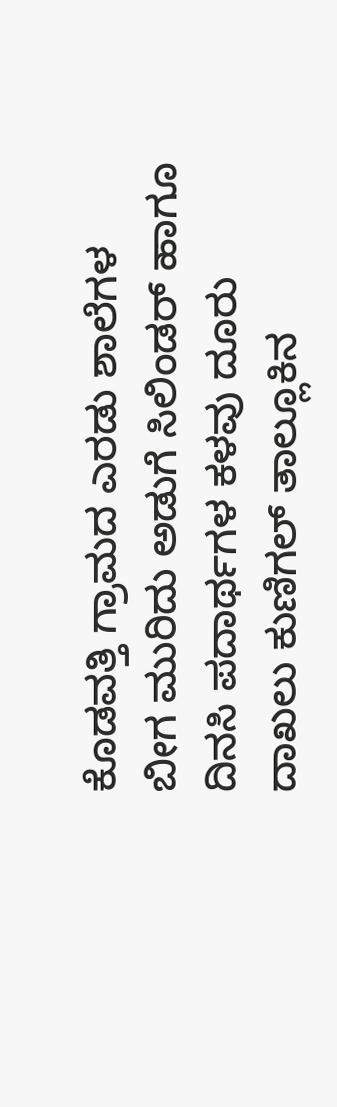ಕೊಡವತ್ತಿ ಗ್ರಾಮದ ಎರಡು ಶಾಲೆಗಳ ಬೀಗ ಮುರಿದು ಅಡುಗೆ ಸಿಲಿಂಡರ್ ಹಾಗೂ ದಿನಸಿ ಪದಾರ್ಥಗಳ ಕಳವು ದೂರು ದಾಖಲು ಕುಣಿಗಲ್ ತಾಲ್ಲೂಕಿನ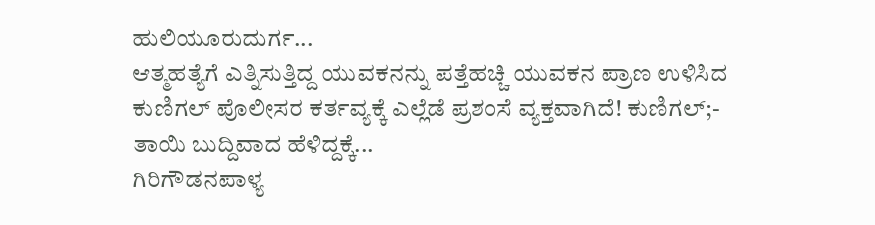ಹುಲಿಯೂರುದುರ್ಗ...
ಆತ್ಮಹತ್ಯೆಗೆ ಎತ್ನಿಸುತ್ತಿದ್ದ ಯುವಕನನ್ನು ಪತ್ತೆಹಚ್ಚಿ ಯುವಕನ ಪ್ರಾಣ ಉಳಿಸಿದ ಕುಣಿಗಲ್ ಪೊಲೀಸರ ಕರ್ತವ್ಯಕ್ಕೆ ಎಲ್ಲೆಡೆ ಪ್ರಶಂಸೆ ವ್ಯಕ್ತವಾಗಿದೆ! ಕುಣಿಗಲ್;- ತಾಯಿ ಬುದ್ದಿವಾದ ಹೆಳಿದ್ದಕ್ಕೆ...
ಗಿರಿಗೌಡನಪಾಳ್ಯ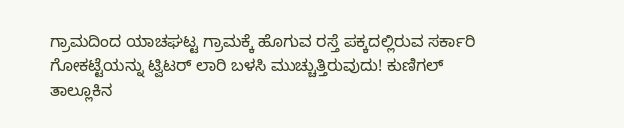ಗ್ರಾಮದಿಂದ ಯಾಚಘಟ್ಟ ಗ್ರಾಮಕ್ಕೆ ಹೊಗುವ ರಸ್ತೆ ಪಕ್ಕದಲ್ಲಿರುವ ಸರ್ಕಾರಿ ಗೋಕಟ್ಟೆಯನ್ನು ಟ್ವಿಟರ್ ಲಾರಿ ಬಳಸಿ ಮುಚ್ಚುತ್ತಿರುವುದು! ಕುಣಿಗಲ್ ತಾಲ್ಲೂಕಿನ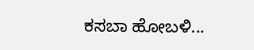ಕಸಬಾ ಹೋಬಳಿ...